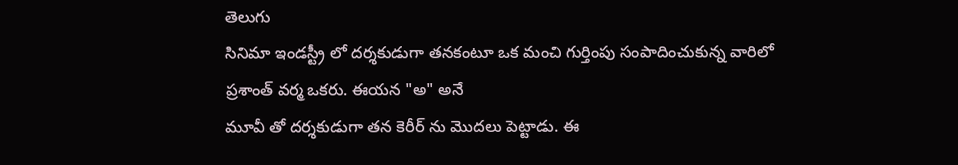తెలుగు
సినిమా ఇండస్ట్రీ లో దర్శకుడుగా తనకంటూ ఒక మంచి గుర్తింపు సంపాదించుకున్న వారిలో
ప్రశాంత్ వర్మ ఒకరు. ఈయన "అ" అనే
మూవీ తో దర్శకుడుగా తన కెరీర్ ను మొదలు పెట్టాడు. ఈ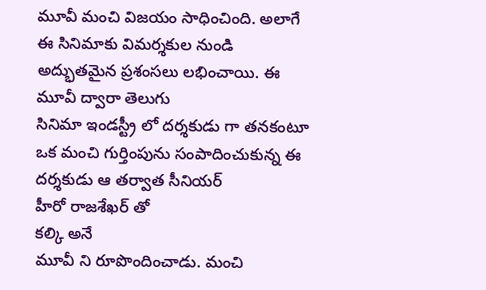మూవీ మంచి విజయం సాధించింది. అలాగే ఈ సినిమాకు విమర్శకుల నుండి అద్భుతమైన ప్రశంసలు లభించాయి. ఈ
మూవీ ద్వారా తెలుగు
సినిమా ఇండస్ట్రీ లో దర్శకుడు గా తనకంటూ ఒక మంచి గుర్తింపును సంపాదించుకున్న ఈ దర్శకుడు ఆ తర్వాత సీనియర్
హీరో రాజశేఖర్ తో
కల్కి అనే
మూవీ ని రూపొందించాడు. మంచి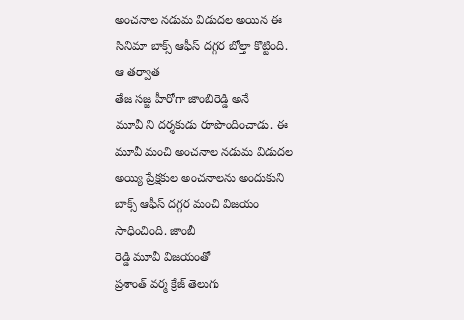అంచనాల నడుమ విడుదల అయిన ఈ
సినిమా బాక్స్ ఆఫీస్ దగ్గర బోల్తా కొట్టింది.
ఆ తర్వాత
తేజ సజ్జ హీరోగా జాంబిరెడ్డి అనే
మూవీ ని దర్శకుడు రూపొందించాడు. ఈ
మూవీ మంచి అంచనాల నడుమ విడుదల అయ్యి ప్రేక్షకుల అంచనాలను అందుకుని
బాక్స్ ఆఫీస్ దగ్గర మంచి విజయం సాధించింది. జాంబీ
రెడ్డి మూవీ విజయంతో
ప్రశాంత్ వర్మ క్రేజ్ తెలుగు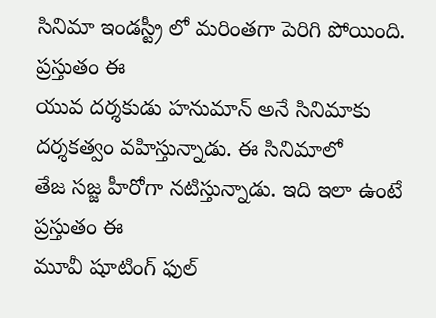సినిమా ఇండస్ట్రీ లో మరింతగా పెరిగి పోయింది. ప్రస్తుతం ఈ
యువ దర్శకుడు హనుమాన్ అనే సినిమాకు దర్శకత్వం వహిస్తున్నాడు. ఈ సినిమాలో
తేజ సజ్జ హీరోగా నటిస్తున్నాడు. ఇది ఇలా ఉంటే ప్రస్తుతం ఈ
మూవీ షూటింగ్ ఫుల్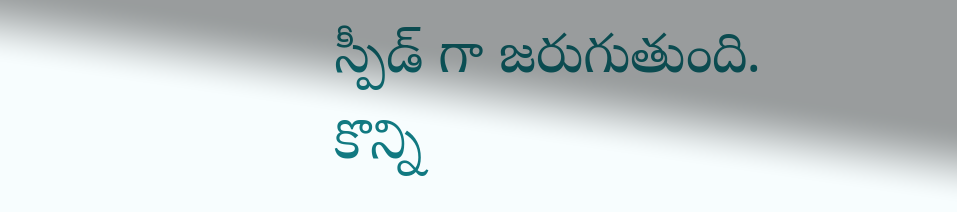స్పీడ్ గా జరుగుతుంది. కొన్ని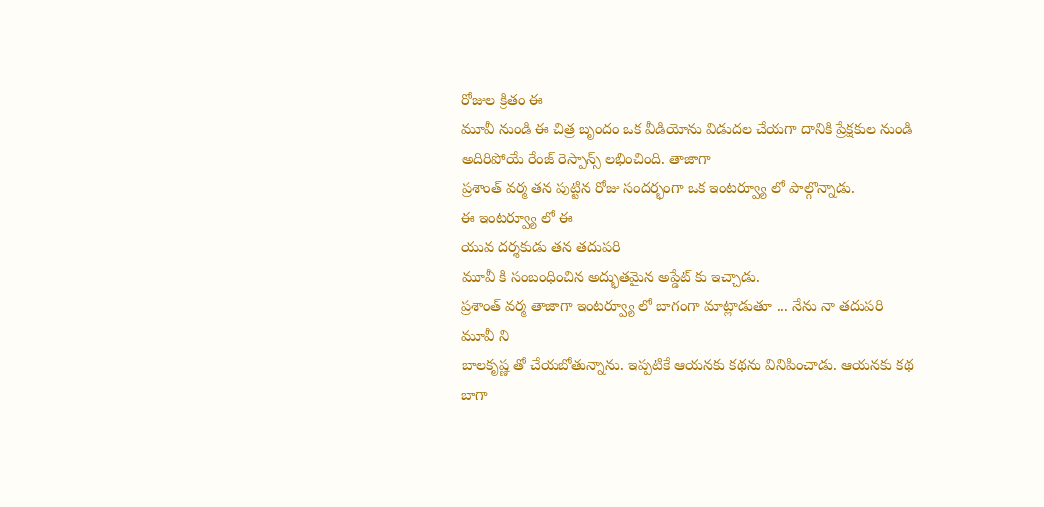రోజుల క్రితం ఈ
మూవీ నుండి ఈ చిత్ర బృందం ఒక వీడియోను విడుదల చేయగా దానికి ప్రేక్షకుల నుండి అదిరిపోయే రేంజ్ రెస్పాన్స్ లభించింది. తాజాగా
ప్రశాంత్ వర్మ తన పుట్టిన రోజు సందర్భంగా ఒక ఇంటర్వ్యూ లో పాల్గొన్నాడు.
ఈ ఇంటర్వ్యూ లో ఈ
యువ దర్శకుడు తన తదుపరి
మూవీ కి సంబంధించిన అద్భుతమైన అప్డేట్ కు ఇచ్చాడు.
ప్రశాంత్ వర్మ తాజాగా ఇంటర్వ్యూ లో బాగంగా మాట్లాడుతూ ... నేను నా తదుపరి
మూవీ ని
బాలకృష్ణ తో చేయబోతున్నాను. ఇప్పటికే ఆయనకు కథను వినిపించాడు. ఆయనకు కథ బాగా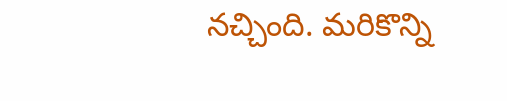నచ్చింది. మరికొన్ని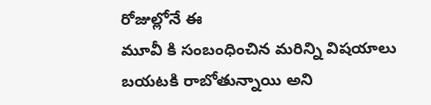రోజుల్లోనే ఈ
మూవీ కి సంబంధించిన మరిన్ని విషయాలు బయటకి రాబోతున్నాయి అని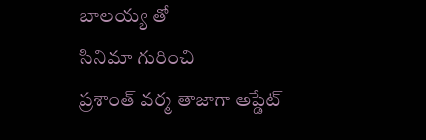బాలయ్య తో
సినిమా గురించి
ప్రశాంత్ వర్మ తాజాగా అప్డేట్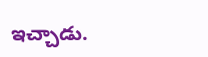ఇచ్చాడు.